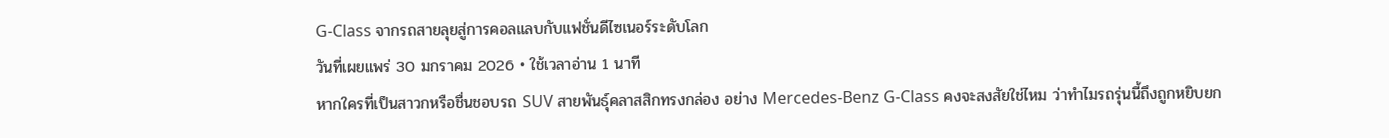G-Class จากรถสายลุยสู่การคอลแลบกับแฟชั่นดีไซเนอร์ระดับโลก
วันที่เผยแพร่ 30 มกราคม 2026 • ใช้เวลาอ่าน 1 นาที
หากใครที่เป็นสาวกหรือชื่นชอบรถ SUV สายพันธุ์คลาสสิกทรงกล่อง อย่าง Mercedes-Benz G-Class คงจะสงสัยใช่ไหม ว่าทำไมรถรุ่นนี้ถึงถูกหยิบยก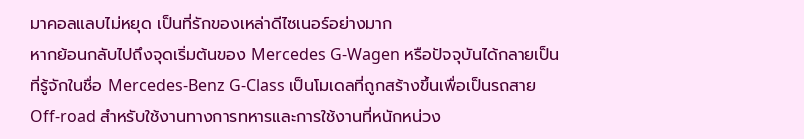มาคอลแลบไม่หยุด เป็นที่รักของเหล่าดีไซเนอร์อย่างมาก
หากย้อนกลับไปถึงจุดเริ่มต้นของ Mercedes G-Wagen หรือปัจจุบันได้กลายเป็นที่รู้จักในชื่อ Mercedes-Benz G-Class เป็นโมเดลที่ถูกสร้างขึ้นเพื่อเป็นรถสาย Off-road สำหรับใช้งานทางการทหารและการใช้งานที่หนักหน่วง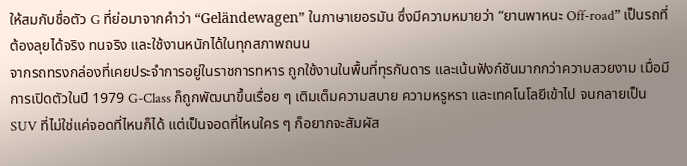ให้สมกับชื่อตัว G ที่ย่อมาจากคำว่า “Geländewagen” ในภาษาเยอรมัน ซึ่งมีความหมายว่า “ยานพาหนะ Off-road” เป็นรถที่ต้องลุยได้จริง ทนจริง และใช้งานหนักได้ในทุกสภาพถนน
จากรถทรงกล่องที่เคยประจำการอยู่ในราชการทหาร ถูกใช้งานในพื้นที่ทุรกันดาร และเน้นฟังก์ชันมากกว่าความสวยงาม เมื่อมีการเปิดตัวในปี 1979 G-Class ก็ถูกพัฒนาขึ้นเรื่อย ๆ เติมเต็มความสบาย ความหรูหรา และเทคโนโลยีเข้าไป จนกลายเป็น SUV ที่ไม่ใช่แค่จอดที่ไหนก็ได้ แต่เป็นจอดที่ไหนใคร ๆ ก็อยากจะสัมผัส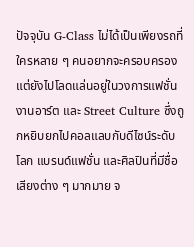ปัจจุบัน G-Class ไม่ได้เป็นเพียงรถที่ใครหลาย ๆ คนอยากจะครอบครอง แต่ยังไปโลดแล่นอยู่ในวงการแฟชั่น งานอาร์ต และ Street Culture ซึ่งถูกหยิบยกไปคอลแลบกับดีไซน์ระดับโลก แบรนด์แฟชั่น และศิลปินที่มีชื่อเสียงต่าง ๆ มากมาย จ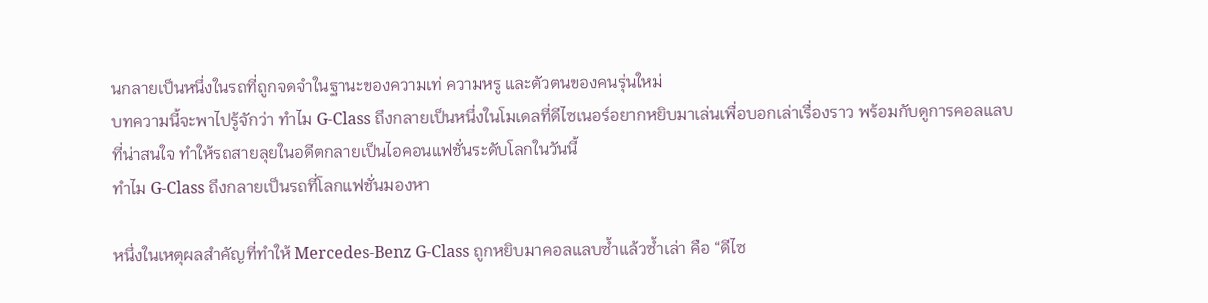นกลายเป็นหนึ่งในรถที่ถูกจดจำในฐานะของความเท่ ความหรู และตัวตนของคนรุ่นใหม่
บทความนี้จะพาไปรู้จักว่า ทำไม G-Class ถึงกลายเป็นหนึ่งในโมเดลที่ดีไซเนอร์อยากหยิบมาเล่นเพื่อบอกเล่าเรื่องราว พร้อมกับดูการคอลแลบที่น่าสนใจ ทำให้รถสายลุยในอดีตกลายเป็นไอคอนแฟชั่นระดับโลกในวันนี้
ทำไม G-Class ถึงกลายเป็นรถที่โลกแฟชั่นมองหา

หนึ่งในเหตุผลสำคัญที่ทำให้ Mercedes‑Benz G‑Class ถูกหยิบมาคอลแลบซ้ำแล้วซ้ำเล่า คือ “ดีไซ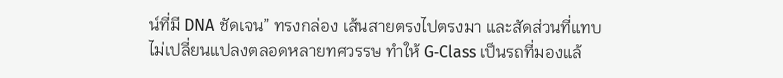น์ที่มี DNA ชัดเจน” ทรงกล่อง เส้นสายตรงไปตรงมา และสัดส่วนที่แทบไม่เปลี่ยนแปลงตลอดหลายทศวรรษ ทำให้ G‑Class เป็นรถที่มองแล้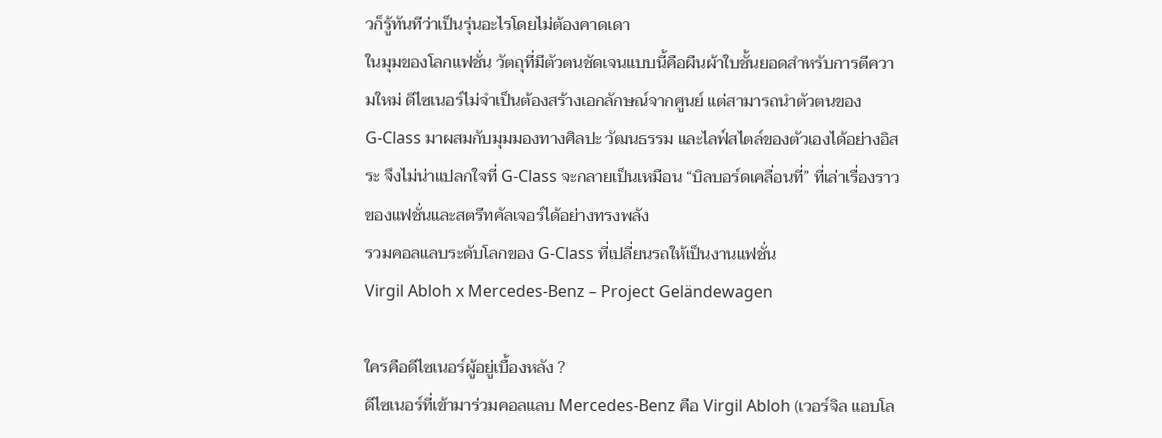วก็รู้ทันทีว่าเป็นรุ่นอะไรโดยไม่ต้องคาดเดา
ในมุมของโลกแฟชั่น วัตถุที่มีตัวตนชัดเจนแบบนี้คือผืนผ้าใบชั้นยอดสำหรับการตีความใหม่ ดีไซเนอร์ไม่จำเป็นต้องสร้างเอกลักษณ์จากศูนย์ แต่สามารถนำตัวตนของ G‑Class มาผสมกับมุมมองทางศิลปะ วัฒนธรรม และไลฟ์สไตล์ของตัวเองได้อย่างอิสระ จึงไม่น่าแปลกใจที่ G‑Class จะกลายเป็นเหมือน “บิลบอร์ดเคลื่อนที่” ที่เล่าเรื่องราวของแฟชั่นและสตรีทคัลเจอร์ได้อย่างทรงพลัง
รวมคอลแลบระดับโลกของ G-Class ที่เปลี่ยนรถให้เป็นงานแฟชั่น
Virgil Abloh x Mercedes-Benz – Project Geländewagen

ใครคือดีไซเนอร์ผู้อยู่เบื้องหลัง ?
ดีไซเนอร์ที่เข้ามาร่วมคอลแลบ Mercedes-Benz คือ Virgil Abloh (เวอร์จิล แอบโล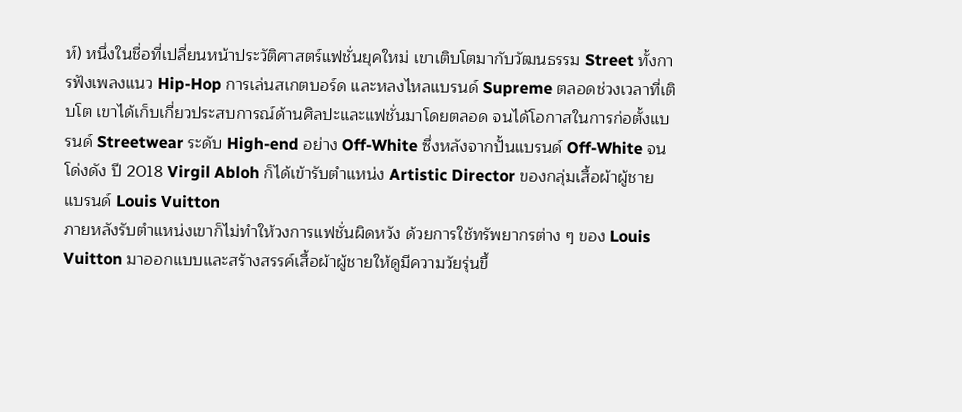ห์) หนึ่งในชื่อที่เปลี่ยนหน้าประวัติศาสตร์แฟชั่นยุคใหม่ เขาเติบโตมากับวัฒนธรรม Street ทั้งการฟังเพลงแนว Hip-Hop การเล่นสเกตบอร์ด และหลงไหลแบรนด์ Supreme ตลอดช่วงเวลาที่เติบโต เขาได้เก็บเกี่ยวประสบการณ์ด้านศิลปะและแฟชั่นมาโดยตลอด จนได้โอกาสในการก่อตั้งแบรนด์ Streetwear ระดับ High-end อย่าง Off-White ซึ่งหลังจากปั้นแบรนด์ Off-White จนโด่งดัง ปี 2018 Virgil Abloh ก็ได้เข้ารับตำแหน่ง Artistic Director ของกลุ่มเสื้อผ้าผู้ชายแบรนด์ Louis Vuitton
ภายหลังรับตำแหน่งเขาก็ไม่ทำให้วงการแฟชั่นผิดหวัง ด้วยการใช้ทรัพยากรต่าง ๆ ของ Louis Vuitton มาออกแบบและสร้างสรรค์เสื้อผ้าผู้ชายให้ดูมีความวัยรุ่นขึ้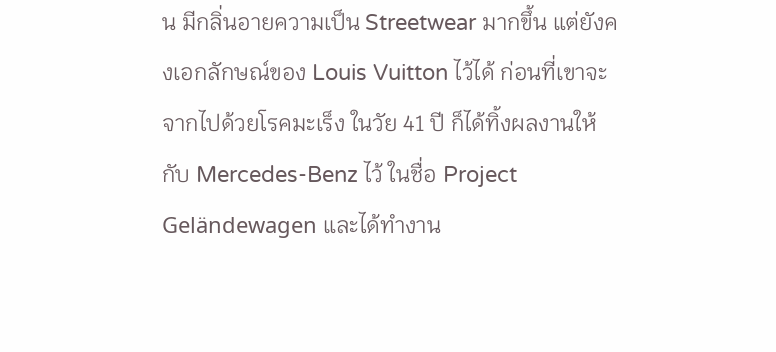น มีกลิ่นอายความเป็น Streetwear มากขึ้น แต่ยังคงเอกลักษณ์ของ Louis Vuitton ไว้ได้ ก่อนที่เขาจะจากไปด้วยโรคมะเร็ง ในวัย 41 ปี ก็ได้ทิ้งผลงานให้กับ Mercedes-Benz ไว้ ในชื่อ Project Geländewagen และได้ทำงาน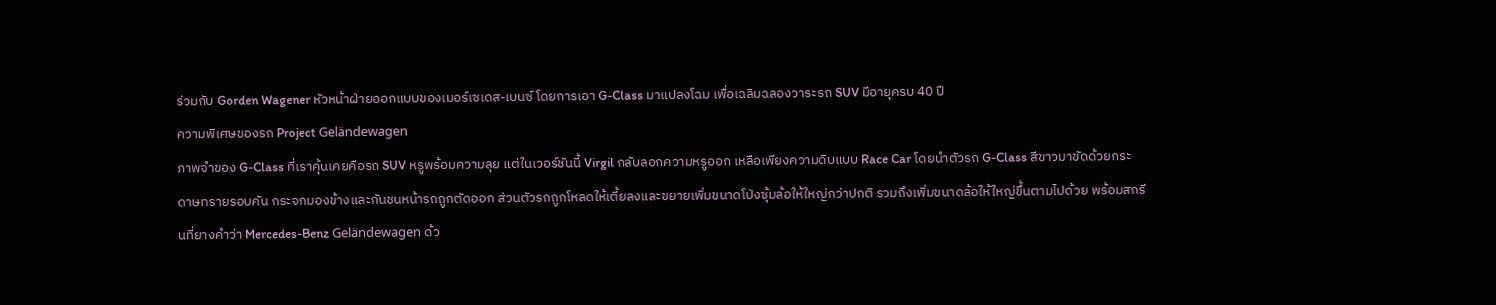ร่วมกับ Gorden Wagener หัวหน้าฝ่ายออกแบบของเมอร์เซเดส-เบนซ์ โดยการเอา G-Class มาแปลงโฉม เพื่อเฉลิมฉลองวาระรถ SUV มีอายุครบ 40 ปี
ความพิเศษของรถ Project Geländewagen
ภาพจำของ G-Class ที่เราคุ้นเคยคือรถ SUV หรูพร้อมความลุย แต่ในเวอร์ชันนี้ Virgil กลับลอกความหรูออก เหลือเพียงความดิบแบบ Race Car โดยนำตัวรถ G-Class สีขาวมาขัดด้วยกระดาษทรายรอบคัน กระจกมองข้างและกันชนหน้ารถถูกตัดออก ส่วนตัวรถถูกโหลดให้เตี้ยลงและขยายเพิ่มขนาดโป่งซุ้มล้อให้ใหญ่กว่าปกติ รวมถึงเพิ่มขนาดล้อให้ใหญ่ขึ้นตามไปด้วย พร้อมสกรีนที่ยางคำว่า Mercedes-Benz Geländewagen ด้ว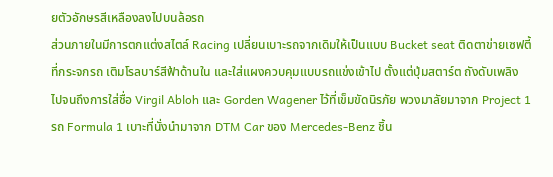ยตัวอักษรสีเหลืองลงไปบนล้อรถ
ส่วนภายในมีการตกแต่งสไตล์ Racing เปลี่ยนเบาะรถจากเดิมให้เป็นแบบ Bucket seat ติดตาข่ายเซฟตี้ที่กระจกรถ เติมโรลบาร์สีฟ้าด้านใน และใส่แผงควบคุมแบบรถแข่งเข้าไป ตั้งแต่ปุ่มสตาร์ต ถังดับเพลิง ไปจนถึงการใส่ชื่อ Virgil Abloh และ Gorden Wagener ไว้ที่เข็มขัดนิรภัย พวงมาลัยมาจาก Project 1 รถ Formula 1 เบาะที่นั่งนำมาจาก DTM Car ของ Mercedes-Benz ชิ้น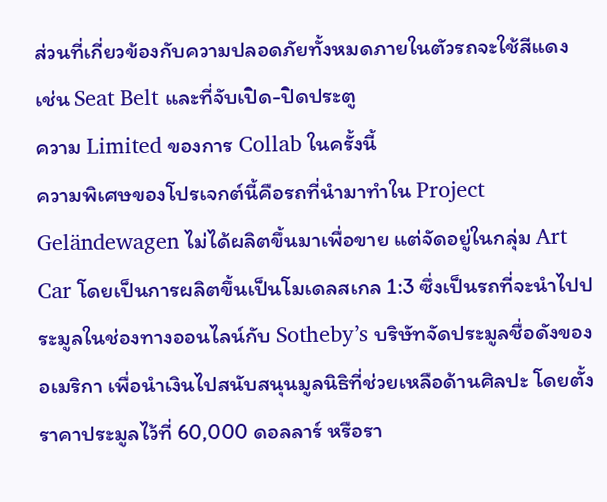ส่วนที่เกี่ยวข้องกับความปลอดภัยทั้งหมดภายในตัวรถจะใช้สีแดง เช่น Seat Belt และที่จับเปิด-ปิดประตู
ความ Limited ของการ Collab ในครั้งนี้
ความพิเศษของโปรเจกต์นี้คือรถที่นำมาทำใน Project Geländewagen ไม่ได้ผลิตขึ้นมาเพื่อขาย แต่จัดอยู่ในกลุ่ม Art Car โดยเป็นการผลิตขึ้นเป็นโมเดลสเกล 1:3 ซึ่งเป็นรถที่จะนำไปประมูลในช่องทางออนไลน์กับ Sotheby’s บริษัทจัดประมูลชื่อดังของอเมริกา เพื่อนำเงินไปสนับสนุนมูลนิธิที่ช่วยเหลือด้านศิลปะ โดยตั้งราคาประมูลไว้ที่ 60,000 ดอลลาร์ หรือรา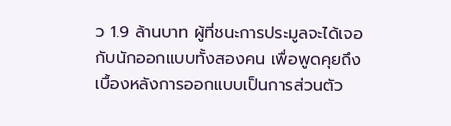ว 1.9 ล้านบาท ผู้ที่ชนะการประมูลจะได้เจอกับนักออกแบบทั้งสองคน เพื่อพูดคุยถึงเบื้องหลังการออกแบบเป็นการส่วนตัว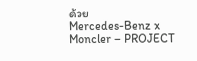ด้วย
Mercedes-Benz x Moncler – PROJECT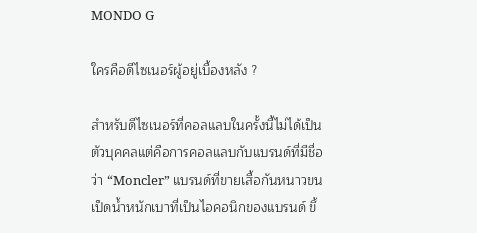MONDO G

ใครคือดีไซเนอร์ผู้อยู่เบื้องหลัง ?

สำหรับดีไซเนอร์ที่คอลแลบในครั้งนี้ไม่ได้เป็นตัวบุคคลแต่คือการคอลแลบกับแบรนด์ที่มีชื่อว่า “Moncler” แบรนด์ที่ขายเสื้อกันหนาวขนเป็ดน้ำหนักเบาที่เป็นไอคอนิกของแบรนด์ ขึ้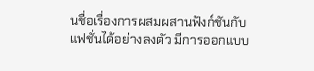นชื่อเรื่องการผสมผสานฟังก์ชันกับแฟชั่นได้อย่างลงตัว มีการออกแบบ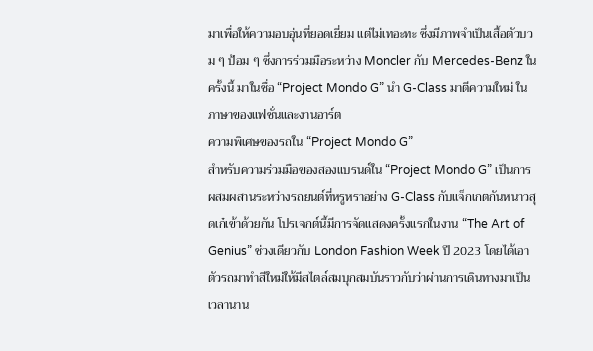มาเพื่อให้ความอบอุ่นที่ยอดเยี่ยม แต่ไม่เทอะทะ ซึ่งมีภาพจำเป็นเสื้อตัวบวม ๆ ป้อม ๆ ซึ่งการร่วมมือระหว่าง Moncler กับ Mercedes-Benz ในครั้งนี้ มาในชื่อ “Project Mondo G” นำ G-Class มาตีความใหม่ ในภาษาของแฟชั่นและงานอาร์ต
ความพิเศษของรถใน “Project Mondo G”
สำหรับความร่วมมือของสองแบรนด์ใน “Project Mondo G” เป็นการผสมผสานระหว่างรถยนต์ที่หรูหราอย่าง G-Class กับแจ็กเกตกันหนาวสุดเก๋เข้าด้วยกัน โปรเจกต์นี้มีการจัดแสดงครั้งแรกในงาน “The Art of Genius” ช่วงเดียวกับ London Fashion Week ปี 2023 โดยได้เอาตัวรถมาทำสีใหม่ให้มีสไตล์สมบุกสมบันราวกับว่าผ่านการเดินทางมาเป็นเวลานาน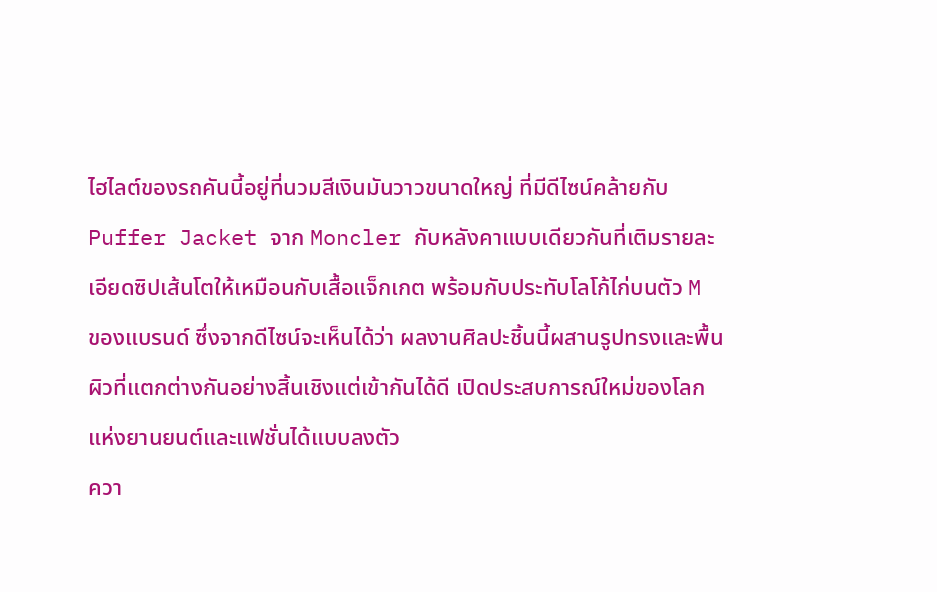ไฮไลต์ของรถคันนี้อยู่ที่นวมสีเงินมันวาวขนาดใหญ่ ที่มีดีไซน์คล้ายกับ Puffer Jacket จาก Moncler กับหลังคาแบบเดียวกันที่เติมรายละเอียดซิปเส้นโตให้เหมือนกับเสื้อแจ็กเกต พร้อมกับประทับโลโก้ไก่บนตัว M ของแบรนด์ ซึ่งจากดีไซน์จะเห็นได้ว่า ผลงานศิลปะชิ้นนี้ผสานรูปทรงและพื้นผิวที่แตกต่างกันอย่างสิ้นเชิงแต่เข้ากันได้ดี เปิดประสบการณ์ใหม่ของโลกแห่งยานยนต์และแฟชั่นได้แบบลงตัว
ควา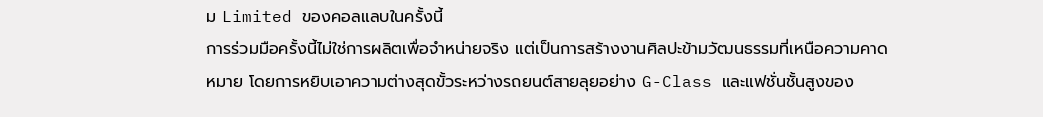ม Limited ของคอลแลบในครั้งนี้
การร่วมมือครั้งนี้ไม่ใช่การผลิตเพื่อจำหน่ายจริง แต่เป็นการสร้างงานศิลปะข้ามวัฒนธรรมที่เหนือความคาดหมาย โดยการหยิบเอาความต่างสุดขั้วระหว่างรถยนต์สายลุยอย่าง G-Class และแฟชั่นชั้นสูงของ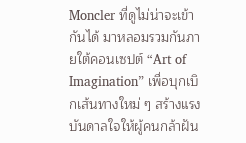Moncler ที่ดูไม่น่าจะเข้ากันได้ มาหลอมรวมกันภายใต้คอนเซปต์ “Art of Imagination” เพื่อบุกเบิกเส้นทางใหม่ ๆ สร้างแรงบันดาลใจให้ผู้คนกล้าฝัน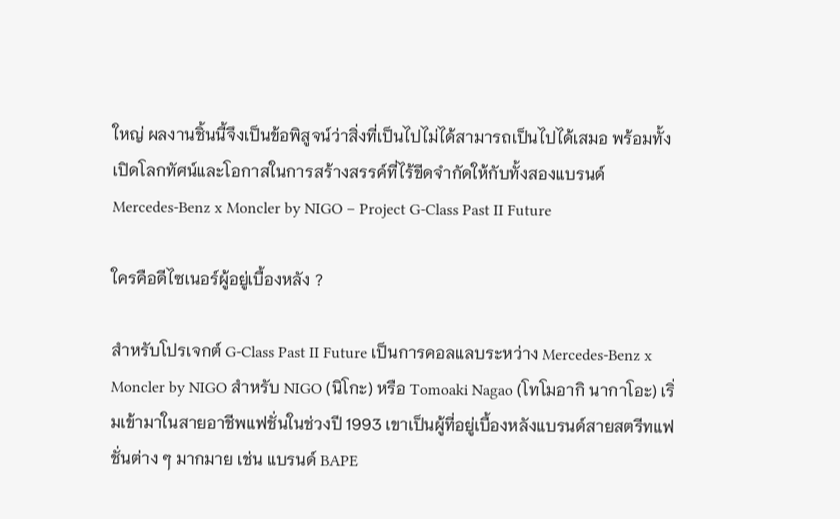ใหญ่ ผลงานชิ้นนี้จึงเป็นข้อพิสูจน์ว่าสิ่งที่เป็นไปไม่ได้สามารถเป็นไปได้เสมอ พร้อมทั้งเปิดโลกทัศน์และโอกาสในการสร้างสรรค์ที่ไร้ขีดจำกัดให้กับทั้งสองแบรนด์
Mercedes‑Benz x Moncler by NIGO – Project G-Class Past II Future

ใครคือดีไซเนอร์ผู้อยู่เบื้องหลัง ?

สำหรับโปรเจกต์ G-Class Past II Future เป็นการคอลแลบระหว่าง Mercedes‑Benz x Moncler by NIGO สำหรับ NIGO (นิโกะ) หรือ Tomoaki Nagao (โทโมอากิ นากาโอะ) เริ่มเข้ามาในสายอาชีพแฟชั่นในช่วงปี 1993 เขาเป็นผู้ที่อยู่เบื้องหลังแบรนด์สายสตรีทแฟชั่นต่าง ๆ มากมาย เช่น แบรนด์ BAPE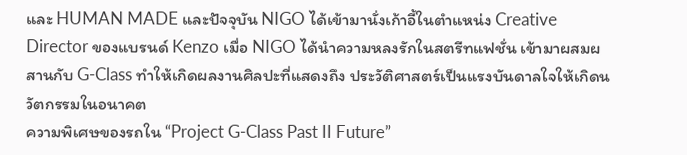และ HUMAN MADE และปัจจุบัน NIGO ได้เข้ามานั่งเก้าอี้ในตำแหน่ง Creative Director ของแบรนด์ Kenzo เมื่อ NIGO ได้นำความหลงรักในสตรีทแฟชั่น เข้ามาผสมผสานกับ G-Class ทำให้เกิดผลงานศิลปะที่แสดงถึง ประวัติศาสตร์เป็นแรงบันดาลใจให้เกิดนวัตกรรมในอนาคต
ความพิเศษของรถใน “Project G-Class Past II Future”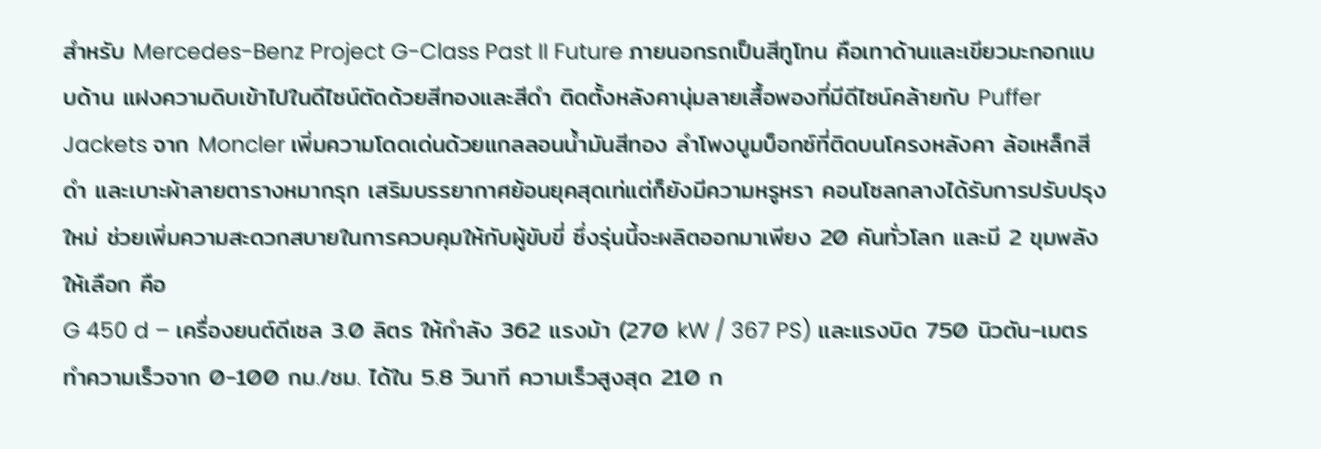สำหรับ Mercedes-Benz Project G-Class Past II Future ภายนอกรถเป็นสีทูโทน คือเทาด้านและเขียวมะกอกแบบด้าน แฝงความดิบเข้าไปในดีไซน์ตัดด้วยสีทองและสีดำ ติดตั้งหลังคานุ่มลายเสื้อพองที่มีดีไซน์คล้ายกับ Puffer Jackets จาก Moncler เพิ่มความโดดเด่นด้วยแกลลอนน้ำมันสีทอง ลำโพงบูมบ็อกซ์ที่ติดบนโครงหลังคา ล้อเหล็กสีดำ และเบาะผ้าลายตารางหมากรุก เสริมบรรยากาศย้อนยุคสุดเท่แต่ก็ยังมีความหรูหรา คอนโซลกลางได้รับการปรับปรุงใหม่ ช่วยเพิ่มความสะดวกสบายในการควบคุมให้กับผู้ขับขี่ ซึ่งรุ่นนี้จะผลิตออกมาเพียง 20 คันทั่วโลก และมี 2 ขุมพลังให้เลือก คือ
G 450 d – เครื่องยนต์ดีเซล 3.0 ลิตร ให้กำลัง 362 แรงม้า (270 kW / 367 PS) และแรงบิด 750 นิวตัน-เมตร ทำความเร็วจาก 0-100 กม./ชม. ได้ใน 5.8 วินาที ความเร็วสูงสุด 210 ก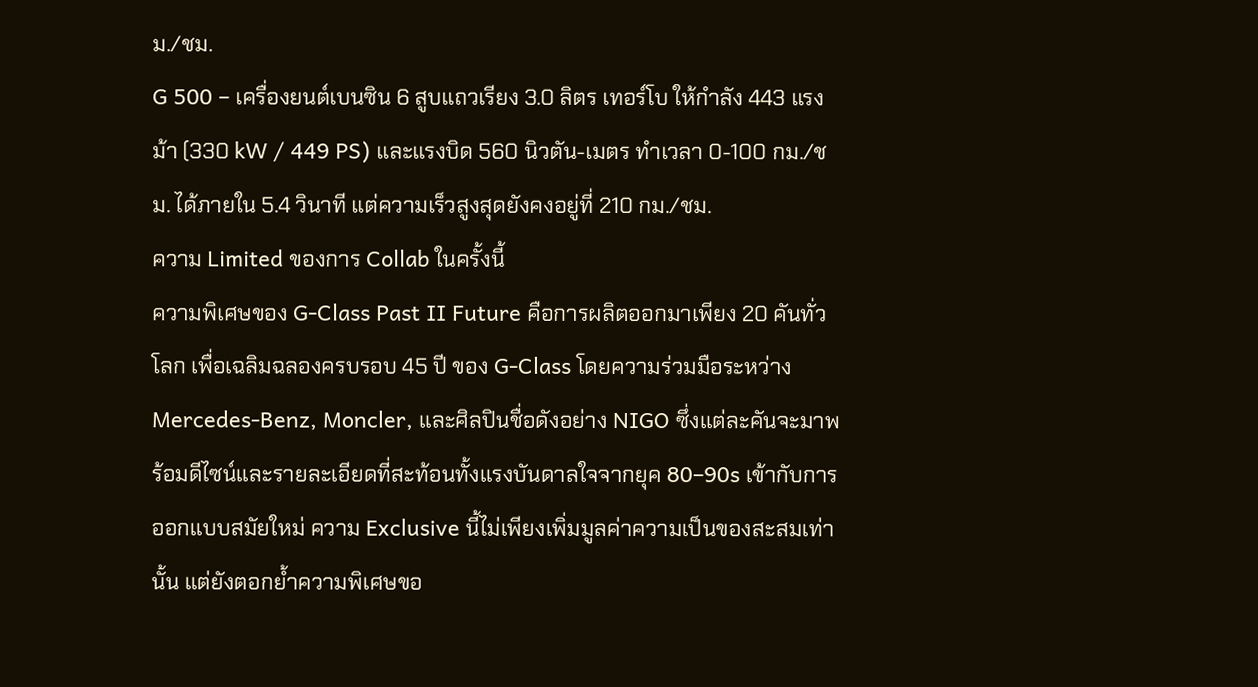ม./ชม.
G 500 – เครื่องยนต์เบนซิน 6 สูบแถวเรียง 3.0 ลิตร เทอร์โบ ให้กำลัง 443 แรงม้า (330 kW / 449 PS) และแรงบิด 560 นิวตัน-เมตร ทำเวลา 0-100 กม./ชม. ได้ภายใน 5.4 วินาที แต่ความเร็วสูงสุดยังคงอยู่ที่ 210 กม./ชม.
ความ Limited ของการ Collab ในครั้งนี้
ความพิเศษของ G-Class Past II Future คือการผลิตออกมาเพียง 20 คันทั่วโลก เพื่อเฉลิมฉลองครบรอบ 45 ปี ของ G-Class โดยความร่วมมือระหว่าง Mercedes-Benz, Moncler, และศิลปินชื่อดังอย่าง NIGO ซึ่งแต่ละคันจะมาพร้อมดีไซน์และรายละเอียดที่สะท้อนทั้งแรงบันดาลใจจากยุค 80–90s เข้ากับการออกแบบสมัยใหม่ ความ Exclusive นี้ไม่เพียงเพิ่มมูลค่าความเป็นของสะสมเท่านั้น แต่ยังตอกย้ำความพิเศษขอ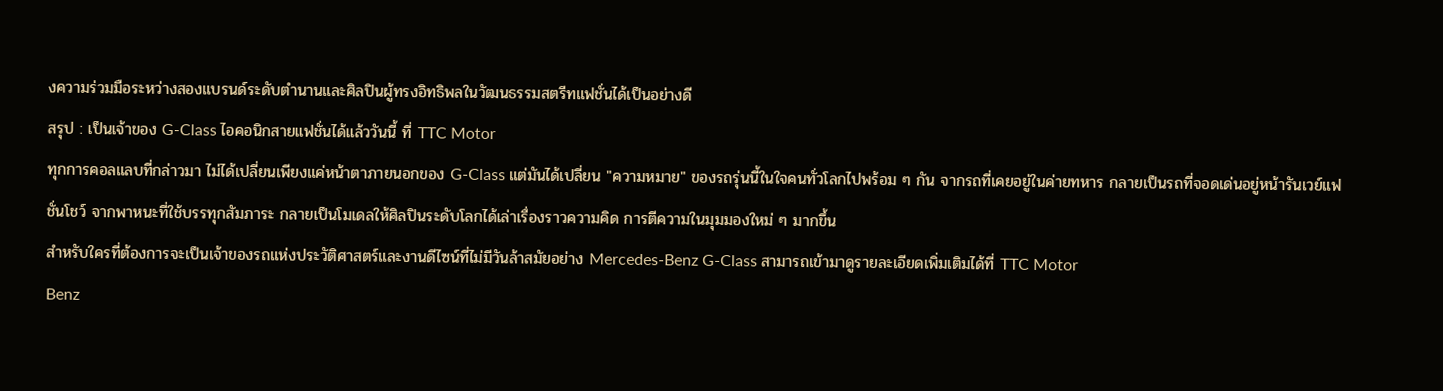งความร่วมมือระหว่างสองแบรนด์ระดับตำนานและศิลปินผู้ทรงอิทธิพลในวัฒนธรรมสตรีทแฟชั่นได้เป็นอย่างดี
สรุป : เป็นเจ้าของ G-Class ไอคอนิกสายแฟชั่นได้แล้ววันนี้ ที่ TTC Motor
ทุกการคอลแลบที่กล่าวมา ไม่ได้เปลี่ยนเพียงแค่หน้าตาภายนอกของ G-Class แต่มันได้เปลี่ยน "ความหมาย" ของรถรุ่นนี้ในใจคนทั่วโลกไปพร้อม ๆ กัน จากรถที่เคยอยู่ในค่ายทหาร กลายเป็นรถที่จอดเด่นอยู่หน้ารันเวย์แฟชั่นโชว์ จากพาหนะที่ใช้บรรทุกสัมภาระ กลายเป็นโมเดลให้ศิลปินระดับโลกได้เล่าเรื่องราวความคิด การตีความในมุมมองใหม่ ๆ มากขึ้น
สำหรับใครที่ต้องการจะเป็นเจ้าของรถแห่งประวัติศาสตร์และงานดีไซน์ที่ไม่มีวันล้าสมัยอย่าง Mercedes-Benz G-Class สามารถเข้ามาดูรายละเอียดเพิ่มเติมได้ที่ TTC Motor
Benz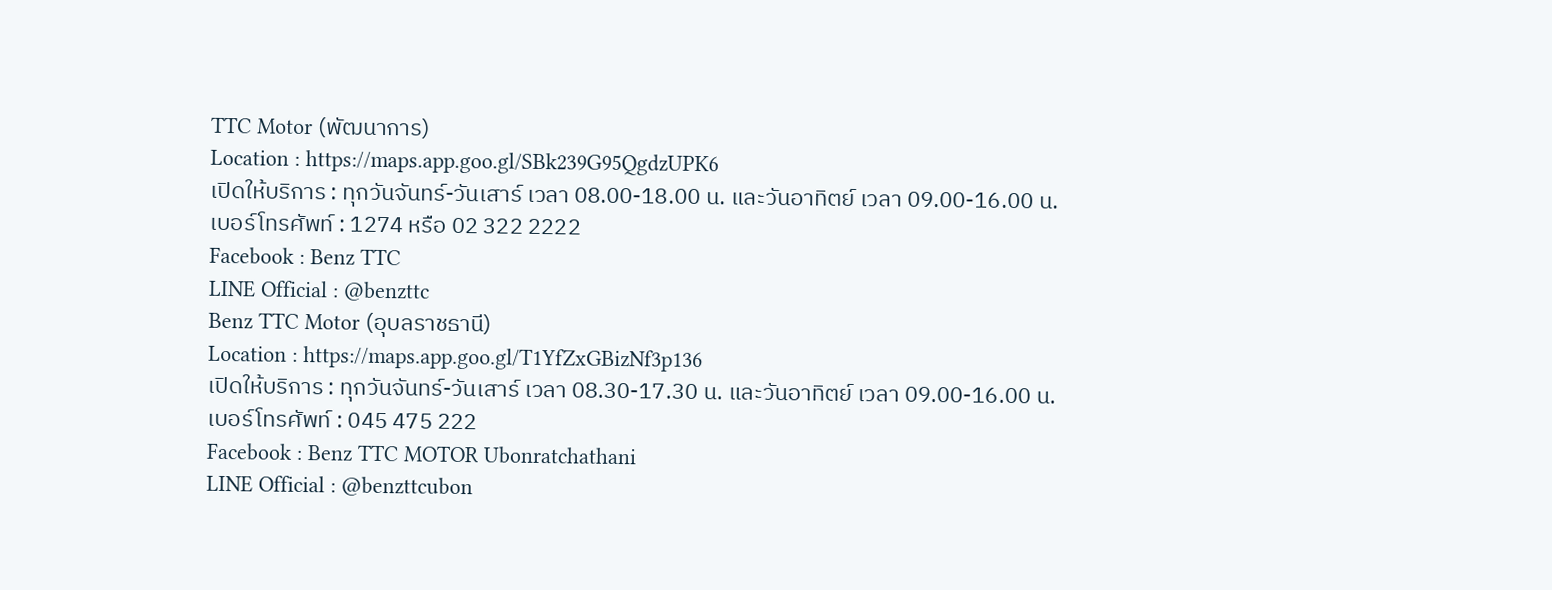TTC Motor (พัฒนาการ)
Location : https://maps.app.goo.gl/SBk239G95QgdzUPK6
เปิดให้บริการ : ทุกวันจันทร์-วันเสาร์ เวลา 08.00-18.00 น. และวันอาทิตย์ เวลา 09.00-16.00 น.
เบอร์โทรศัพท์ : 1274 หรือ 02 322 2222
Facebook : Benz TTC
LINE Official : @benzttc
Benz TTC Motor (อุบลราชธานี)
Location : https://maps.app.goo.gl/T1YfZxGBizNf3p136
เปิดให้บริการ : ทุกวันจันทร์-วันเสาร์ เวลา 08.30-17.30 น. และวันอาทิตย์ เวลา 09.00-16.00 น.
เบอร์โทรศัพท์ : 045 475 222
Facebook : Benz TTC MOTOR Ubonratchathani
LINE Official : @benzttcubon